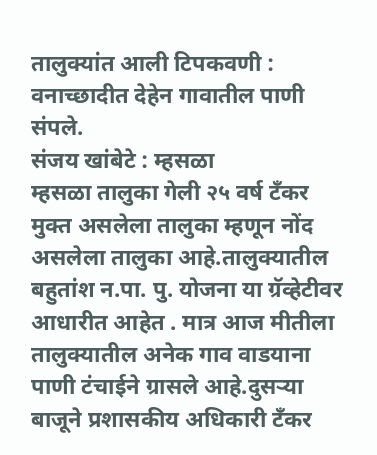तालुक्यांत आली टिपकवणी : वनाच्छादीत देहेन गावातील पाणी संपले.
संजय खांबेटे : म्हसळा
म्हसळा तालुका गेली २५ वर्ष टँकर मुक्त असलेला तालुका म्हणून नोंद असलेला तालुका आहे.तालुक्यातील बहुतांश न.पा. पु. योजना या ग्रॅव्हेटीवर आधारीत आहेत . मात्र आज मीतीला तालुक्यातील अनेक गाव वाडयाना पाणी टंचाईने ग्रासले आहे.दुसऱ्या बाजूने प्रशासकीय अधिकारी टँकर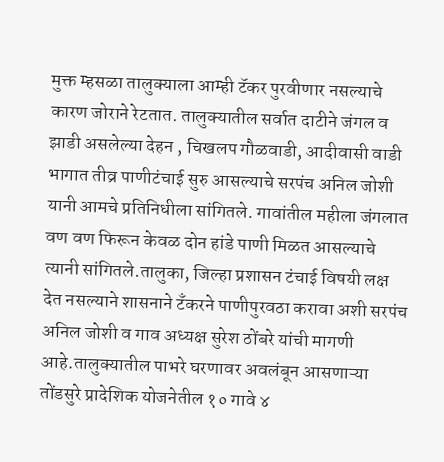मुक्त म्हसळा तालुक्याला आम्ही टॅकर पुरवीणार नसल्याचे कारण जोराने रेटतात. तालुक्यातील सर्वात दाटीने जंगल व झाडी असलेल्या देहन , चिखलप गौळवाडी, आदीवासी वाडी भागात तीव्र पाणीटंचाई सुरु आसल्याचे सरपंच अनिल जोशी यानी आमचे प्रतिनिधीला सांगितले. गावांतील महीला जंगलात वण वण फिरून केवळ दोन हांडे पाणी मिळत आसल्याचे त्यानी सांगितले.तालुका, जिल्हा प्रशासन टंचाई विषयी लक्ष देत नसल्याने शासनाने टँकरने पाणीपुरवठा करावा अशी सरपंच अनिल जोशी व गाव अध्यक्ष सुरेश ठोंबरे यांची मागणी आहे.तालुक्यातील पाभरे घरणावर अवलंबून आसणाऱ्या तोंडसुरे प्रादेशिक योजनेतील १० गावे ४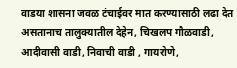वाडया शासना जवळ टंचाईवर मात करण्यासाठी लढा देत असतानाच तालुक्यातील देहेन, चिखलप गौळवाडी, आदीवासी वाडी, निवाची वाडी , गायरोणे,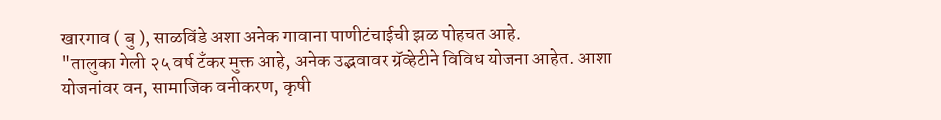खारगाव ( बु ), साळविंडे अशा अनेक गावाना पाणीटंचाईची झळ पोहचत आहे.
"तालुका गेली २५ वर्ष टँकर मुक्त आहे, अनेक उद्भवावर ग्रॅव्हेटीने विविध योजना आहेत. आशा योजनांवर वन, सामाजिक वनीकरण, कृषी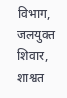विभाग, जलयुक्त शिवार, शाश्वत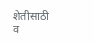शेतीसाठी व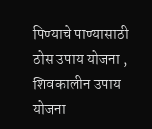पिण्याचे पाण्यासाठी ठोस उपाय योजना , शिवकालीन उपाय योजना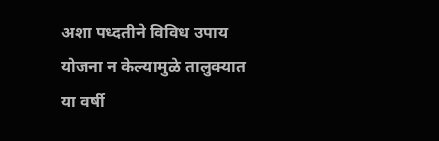अशा पध्दतीने विविध उपाय योजना न केल्यामुळे तालुक्यात या वर्षी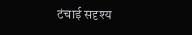टंचाई सदृश्य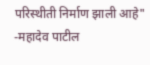परिस्थीती निर्माण झाली आहे"
-महादेव पाटील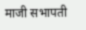माजी सभापती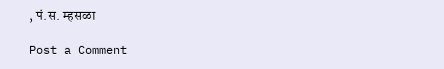, पं.स. म्हसळा

Post a Comment